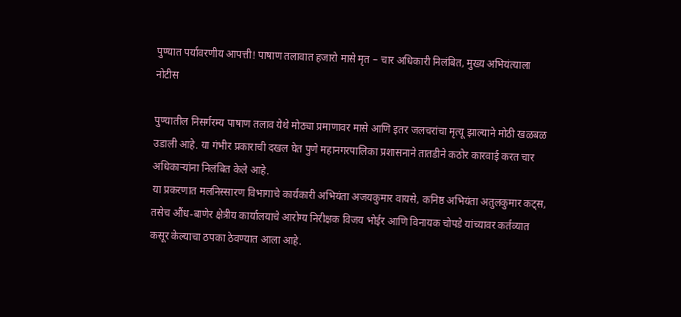पुण्यात पर्यावरणीय आपत्ती! पाषाण तलावात हजारो मासे मृत – चार अधिकारी निलंबित, मुख्य अभियंत्याला नोटीस

पुण्यातील निसर्गरम्य पाषाण तलाव येथे मोठ्या प्रमाणावर मासे आणि इतर जलचरांचा मृत्यू झाल्याने मोठी खळबळ उडाली आहे. या गंभीर प्रकाराची दखल घेत पुणे महानगरपालिका प्रशासनाने तातडीने कठोर कारवाई करत चार अधिकाऱ्यांना निलंबित केले आहे.
या प्रकरणात मलनिस्सारण विभागाचे कार्यकारी अभियंता अजयकुमार वायसे, कनिष्ठ अभियंता अतुलकुमार कट्स, तसेच औंध-बाणेर क्षेत्रीय कार्यालयाचे आरोग्य निरीक्षक विजय भोईर आणि विनायक चोपडे यांच्यावर कर्तव्यात कसूर केल्याचा ठपका ठेवण्यात आला आहे.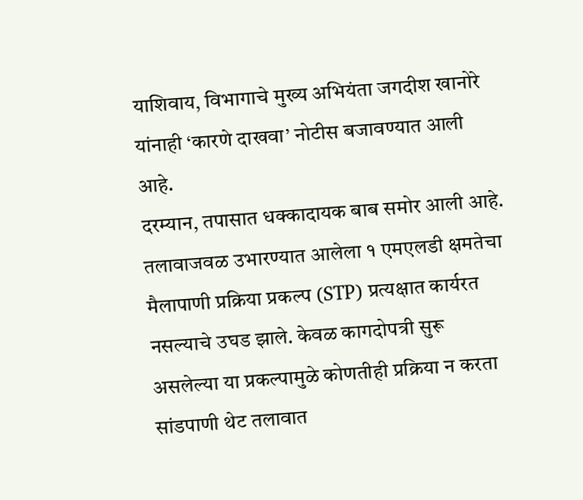याशिवाय, विभागाचे मुख्य अभियंता जगदीश खानोरे यांनाही ‘कारणे दाखवा’ नोटीस बजावण्यात आली आहे.
दरम्यान, तपासात धक्कादायक बाब समोर आली आहे. तलावाजवळ उभारण्यात आलेला १ एमएलडी क्षमतेचा मैलापाणी प्रक्रिया प्रकल्प (STP) प्रत्यक्षात कार्यरत नसल्याचे उघड झाले. केवळ कागदोपत्री सुरू असलेल्या या प्रकल्पामुळे कोणतीही प्रक्रिया न करता सांडपाणी थेट तलावात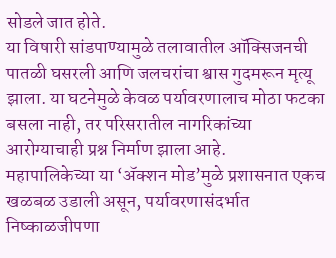सोडले जात होते.
या विषारी सांडपाण्यामुळे तलावातील ऑक्सिजनची पातळी घसरली आणि जलचरांचा श्वास गुदमरून मृत्यू झाला. या घटनेमुळे केवळ पर्यावरणालाच मोठा फटका बसला नाही, तर परिसरातील नागरिकांच्या आरोग्याचाही प्रश्न निर्माण झाला आहे.
महापालिकेच्या या ‘ॲक्शन मोड’मुळे प्रशासनात एकच खळबळ उडाली असून, पर्यावरणासंदर्भात निष्काळजीपणा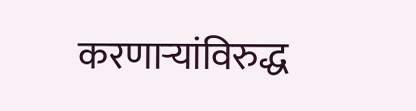करणाऱ्यांविरुद्ध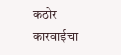कठोर कारवाईचा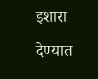इशारा देण्यात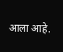आला आहे.